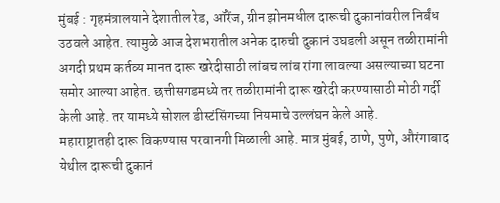मुंबई : गृहमंत्रालयाने देशातील रेड, ऑरेंज, ग्रीन झोनमधील दारूची दुकानांवरील निर्बंध उठवले आहेत. त्यामुळे आज देशभरातील अनेक दारुची दुकानं उघडली असून तळीरामांनी अगदी प्रथम कर्तव्य मानत दारू खरेदीसाठी लांबच लांब रांगा लावल्या असल्याच्या घटना समोर आल्या आहेत. छत्तीसगडमध्ये तर तळीरामांनी दारू खरेदी करण्यासाठी मोठी गर्दी केली आहे. तर यामध्ये सोशल डीस्टंसिंगच्या नियमाचे उल्लंघन केले आहे.
महाराष्ट्रातही दारू विकण्यास परवानगी मिळाली आहे. मात्र मुंबई, ठाणे, पुणे, औरंगाबाद येथील दारूची दुकानं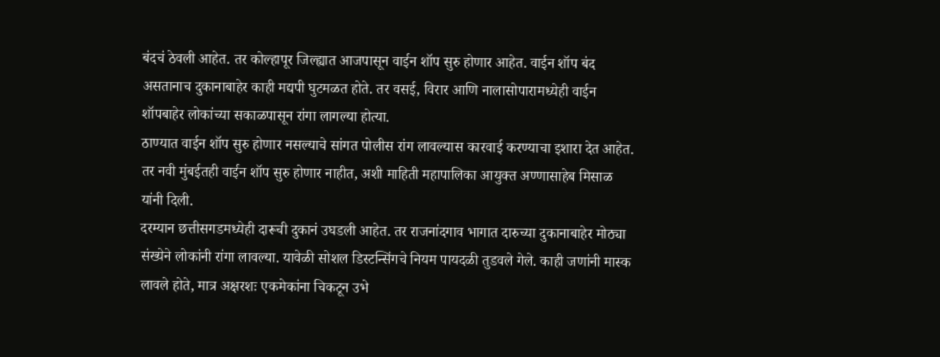बंदचं ठेवली आहेत. तर कोल्हापूर जिल्ह्यात आजपासून वाईन शॉप सुरु होणार आहेत. वाईन शॉप बंद असतानाच दुकानाबाहेर काही मद्यपी घुटमळत होते. तर वसई, विरार आणि नालासोपारामध्येही वाईन शॉपबाहेर लोकांच्या सकाळपासून रांगा लागल्या होत्या.
ठाण्यात वाईन शॉप सुरु होणार नसल्याचे सांगत पोलीस रांग लावल्यास कारवाई करण्याचा इशारा देत आहेत. तर नवी मुंबईतही वाईन शॉप सुरु होणार नाहीत, अशी माहिती महापालिका आयुक्त अण्णासाहेब मिसाळ यांनी दिली.
दरम्यान छत्तीसगडमध्येही दारूची दुकानं उघडली आहेत. तर राजनांदगाव भागात दारुच्या दुकानाबाहेर मोठ्या संख्येने लोकांनी रांगा लावल्या. यावेळी सोशल डिस्टन्सिंगचे नियम पायदळी तुडवले गेले. काही जणांनी मास्क लावले होते, मात्र अक्षरशः एकमेकांना चिकटून उभे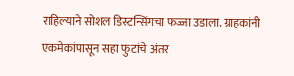राहिल्याने सोशल डिस्टन्सिंगचा फज्जा उडाला. ग्राहकांनी एकमेकांपासून सहा फुटांचे अंतर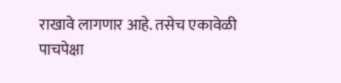राखावे लागणार आहे. तसेच एकावेळी पाचपेक्षा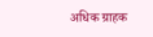अधिक ग्राहक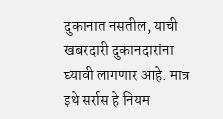दुकानात नसतील, याची खबरदारी दुकानदारांना घ्यावी लागणार आहे. मात्र इथे सर्रास हे नियम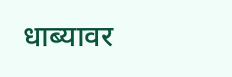धाब्यावर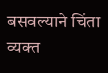बसवल्याने चिंता व्यक्त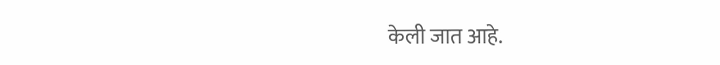केली जात आहे.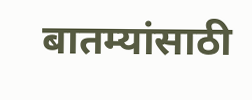बातम्यांसाठी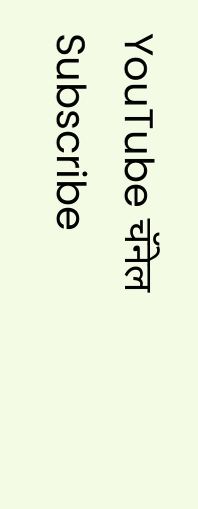YouTube चॅनेल Subscribe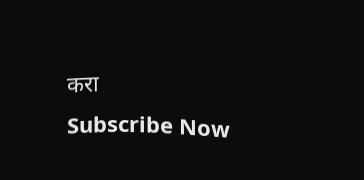करा
Subscribe Now